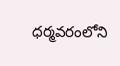ధర్మవరంలోని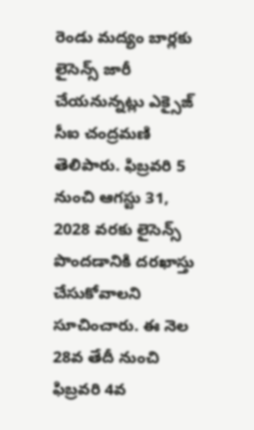రెండు మద్యం బార్లకు లైసెన్స్ జారీ చేయనున్నట్లు ఎక్సైజ్ సీఐ చంద్రమణి తెలిపారు. ఫిబ్రవరి 5 నుంచి ఆగస్టు 31, 2028 వరకు లైసెన్స్ పొందడానికి దరఖాస్తు చేసుకోవాలని సూచించారు. ఈ నెల 28వ తేదీ నుంచి ఫిబ్రవరి 4వ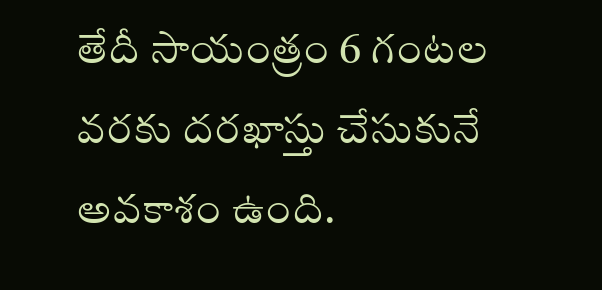తేదీ సాయంత్రం 6 గంటల వరకు దరఖాస్తు చేసుకునే అవకాశం ఉంది.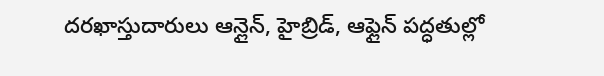దరఖాస్తుదారులు ఆన్లైన్, హైబ్రిడ్, ఆఫ్లైన్ పద్ధతుల్లో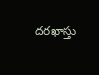దరఖాస్తు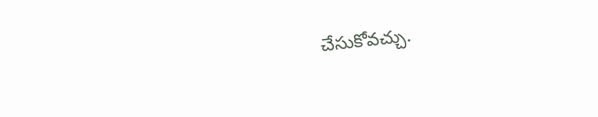చేసుకోవచ్చు.